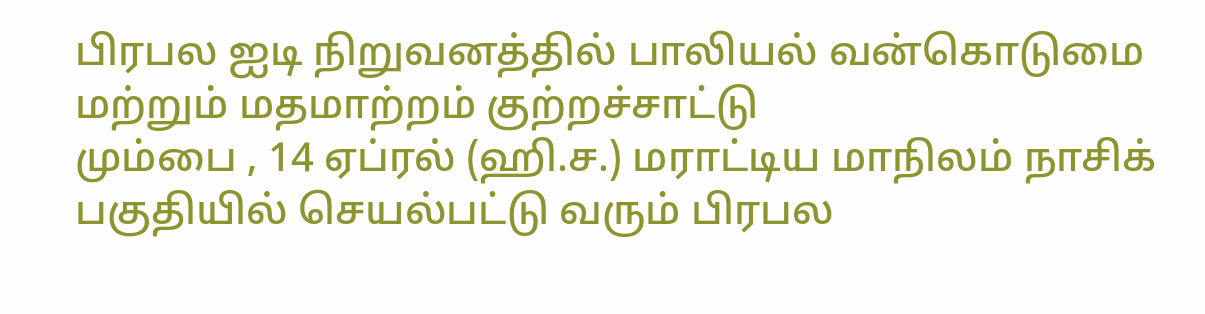பிரபல ஐடி நிறுவனத்தில் பாலியல் வன்கொடுமை மற்றும் மதமாற்றம் குற்றச்சாட்டு
மும்பை , 14 ஏப்ரல் (ஹி.ச.) மராட்டிய மாநிலம் நாசிக் பகுதியில் செயல்பட்டு வரும் பிரபல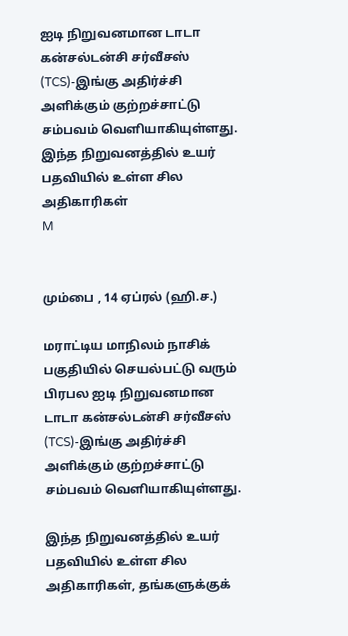ஐடி நிறுவனமான டாடா கன்சல்டன்சி சர்வீசஸ் (TCS)-இங்கு அதிர்ச்சி அளிக்கும் குற்றச்சாட்டு சம்பவம் வெளியாகியுள்ளது. இந்த நிறுவனத்தில் உயர் பதவியில் உள்ள சில அதிகாரிகள்
M


மும்பை , 14 ஏப்ரல் (ஹி.ச.)

மராட்டிய மாநிலம் நாசிக் பகுதியில் செயல்பட்டு வரும் பிரபல ஐடி நிறுவனமான டாடா கன்சல்டன்சி சர்வீசஸ் (TCS)-இங்கு அதிர்ச்சி அளிக்கும் குற்றச்சாட்டு சம்பவம் வெளியாகியுள்ளது.

இந்த நிறுவனத்தில் உயர் பதவியில் உள்ள சில அதிகாரிகள், தங்களுக்குக்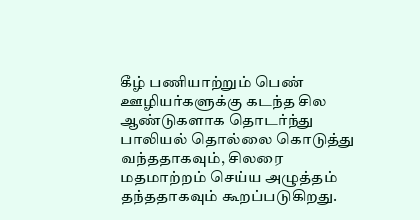கீழ் பணியாற்றும் பெண் ஊழியர்களுக்கு கடந்த சில ஆண்டுகளாக தொடர்ந்து பாலியல் தொல்லை கொடுத்து வந்ததாகவும், சிலரை மதமாற்றம் செய்ய அழுத்தம் தந்ததாகவும் கூறப்படுகிறது.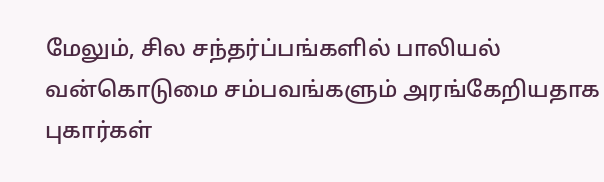மேலும், சில சந்தர்ப்பங்களில் பாலியல் வன்கொடுமை சம்பவங்களும் அரங்கேறியதாக புகார்கள்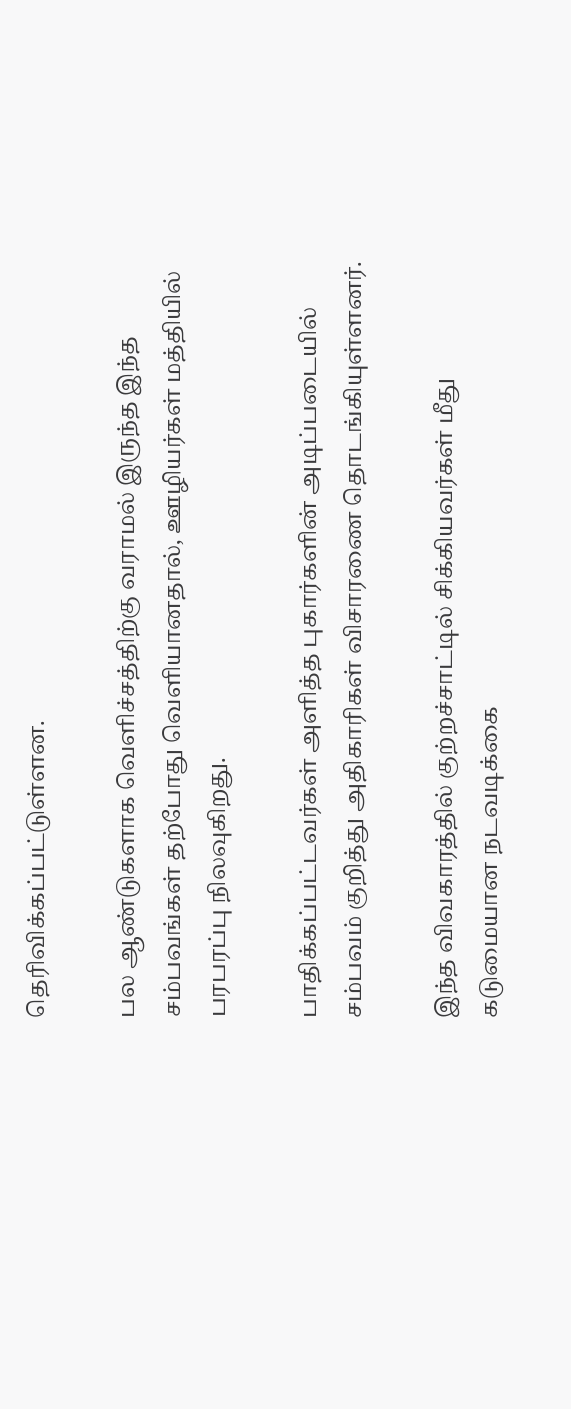தெரிவிக்கப்பட்டுள்ளன.

பல ஆண்டுகளாக வெளிச்சத்திற்கு வராமல் இருந்த இந்த சம்பவங்கள் தற்போது வெளியானதால், ஊழியர்கள் மத்தியில் பரபரப்பு நிலவுகிறது.

பாதிக்கப்பட்டவர்கள் அளித்த புகார்களின் அடிப்படையில் சம்பவம் குறித்து அதிகாரிகள் விசாரணை தொடங்கியுள்ளனர்.

இந்த விவகாரத்தில் குற்றச்சாட்டில் சிக்கியவர்கள் மீது கடுமையான நடவடிக்கை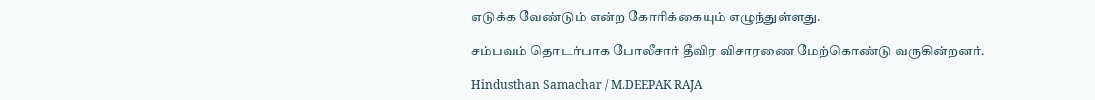எடுக்க வேண்டும் என்ற கோரிக்கையும் எழுந்துள்ளது.

சம்பவம் தொடர்பாக போலீசார் தீவிர விசாரணை மேற்கொண்டு வருகின்றனர்.

Hindusthan Samachar / M.DEEPAK RAJA